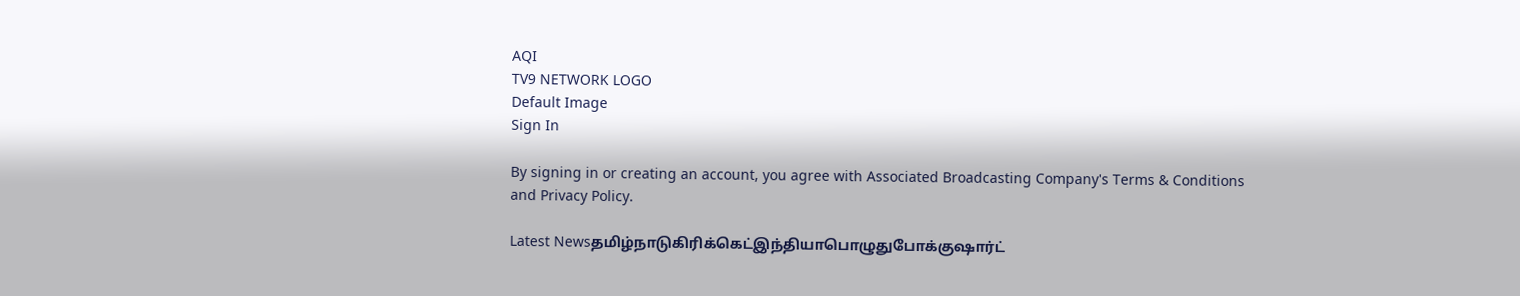AQI
TV9 NETWORK LOGO
Default Image
Sign In

By signing in or creating an account, you agree with Associated Broadcasting Company's Terms & Conditions and Privacy Policy.

Latest Newsதமிழ்நாடுகிரிக்கெட்இந்தியாபொழுதுபோக்குஷார்ட்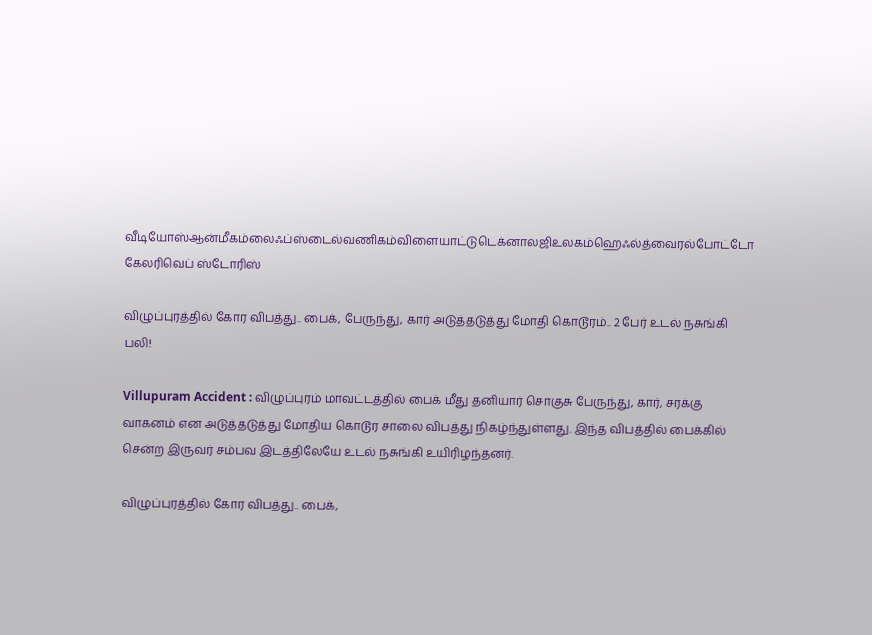வீடியோஸ்ஆன்மீகம்லைஃப்ஸ்டைல்வணிகம்விளையாட்டுடெக்னாலஜிஉலகம்ஹெஃல்த்வைரல்போட்டோ கேலரிவெப் ஸ்டோரிஸ்

விழுப்புரத்தில் கோர விபத்து.. பைக், பேருந்து, கார் அடுத்தடுத்து மோதி கொடூரம்.. 2 பேர் உடல் நசுங்கி பலி!

Villupuram Accident : விழுப்புரம் மாவட்டத்தில் பைக் மீது தனியார் சொகுசு பேருந்து, கார், சரக்கு வாகனம் என அடுத்தடுத்து மோதிய கொடூர சாலை விபத்து நிகழ்ந்துள்ளது. இந்த விபத்தில் பைக்கில் சென்ற இருவர் சம்பவ இடத்திலேயே உடல் நசுங்கி உயிரிழந்தனர்.

விழுப்புரத்தில் கோர விபத்து.. பைக்,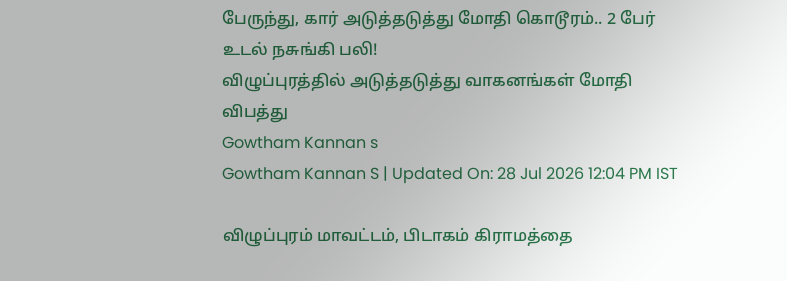பேருந்து, கார் அடுத்தடுத்து மோதி கொடூரம்.. 2 பேர் உடல் நசுங்கி பலி!
விழுப்புரத்தில் அடுத்தடுத்து வாகனங்கள் மோதி விபத்து
Gowtham Kannan s
Gowtham Kannan S | Updated On: 28 Jul 2026 12:04 PM IST

விழுப்புரம் மாவட்டம், பிடாகம் கிராமத்தை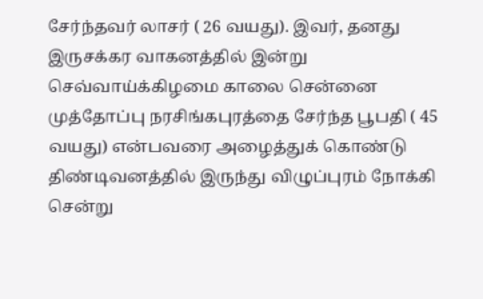சேர்ந்தவர் லாசர் ( 26 வயது). இவர், தனது இருசக்கர வாகனத்தில் இன்று செவ்வாய்க்கிழமை காலை சென்னை முத்தோப்பு நரசிங்கபுரத்தை சேர்ந்த பூபதி ( 45 வயது) என்பவரை அழைத்துக் கொண்டு திண்டிவனத்தில் இருந்து விழுப்புரம் நோக்கி சென்று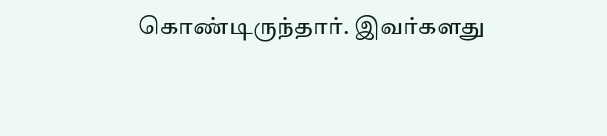கொண்டிருந்தார். இவர்களது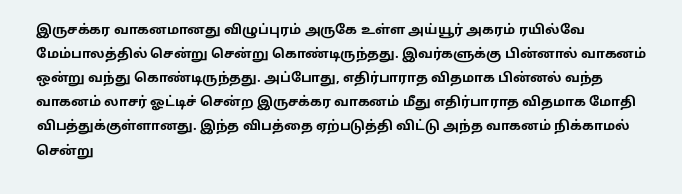இருசக்கர வாகனமானது விழுப்புரம் அருகே உள்ள அய்யூர் அகரம் ரயில்வே மேம்பாலத்தில் சென்று சென்று கொண்டிருந்தது. இவர்களுக்கு பின்னால் வாகனம் ஒன்று வந்து கொண்டிருந்தது. அப்போது, எதிர்பாராத விதமாக பின்னல் வந்த வாகனம் லாசர் ஓட்டிச் சென்ற இருசக்கர வாகனம் மீது எதிர்பாராத விதமாக மோதி விபத்துக்குள்ளானது. இந்த விபத்தை ஏற்படுத்தி விட்டு அந்த வாகனம் நிக்காமல் சென்று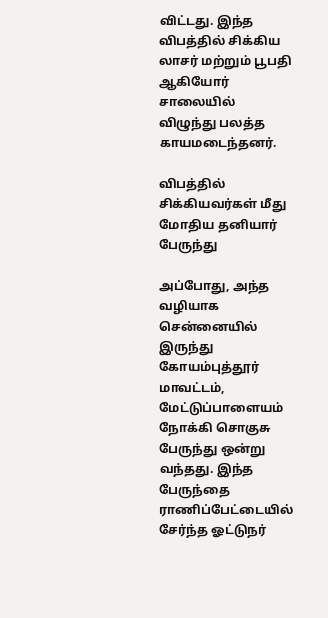விட்டது. இந்த விபத்தில் சிக்கிய லாசர் மற்றும் பூபதி ஆகியோர் சாலையில் விழுந்து பலத்த காயமடைந்தனர்.

விபத்தில் சிக்கியவர்கள் மீது மோதிய தனியார் பேருந்து

அப்போது, அந்த வழியாக சென்னையில் இருந்து கோயம்புத்தூர் மாவட்டம், மேட்டுப்பாளையம் நோக்கி சொகுசு பேருந்து ஒன்று வந்தது. இந்த பேருந்தை ராணிப்பேட்டையில் சேர்ந்த ஓட்டுநர்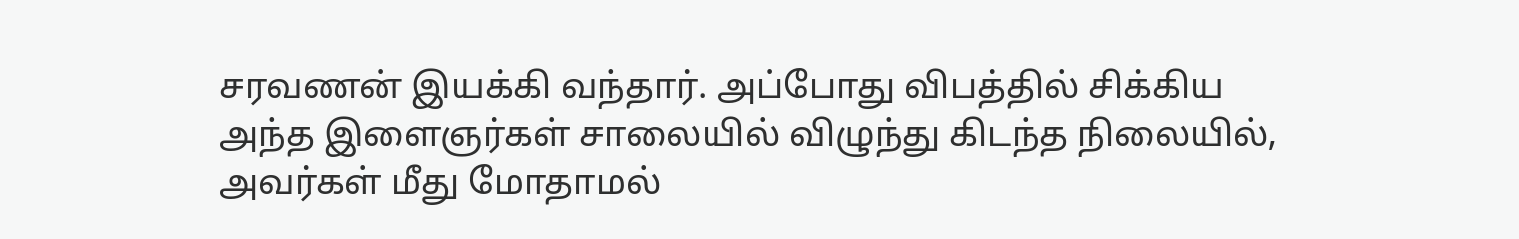சரவணன் இயக்கி வந்தார். அப்போது விபத்தில் சிக்கிய அந்த இளைஞர்கள் சாலையில் விழுந்து கிடந்த நிலையில், அவர்கள் மீது மோதாமல்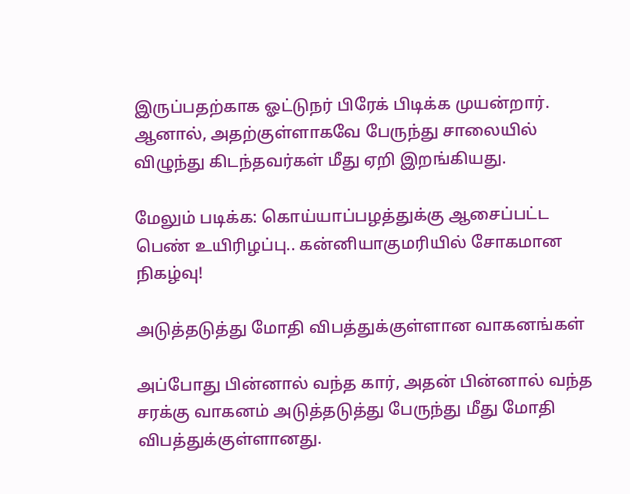இருப்பதற்காக ஓட்டுநர் பிரேக் பிடிக்க முயன்றார். ஆனால், அதற்குள்ளாகவே பேருந்து சாலையில் விழுந்து கிடந்தவர்கள் மீது ஏறி இறங்கியது.

மேலும் படிக்க: கொய்யாப்பழத்துக்கு ஆசைப்பட்ட பெண் உயிரிழப்பு.. கன்னியாகுமரியில் சோகமான நிகழ்வு!

அடுத்தடுத்து மோதி விபத்துக்குள்ளான வாகனங்கள்

அப்போது பின்னால் வந்த கார், அதன் பின்னால் வந்த சரக்கு வாகனம் அடுத்தடுத்து பேருந்து மீது மோதி விபத்துக்குள்ளானது.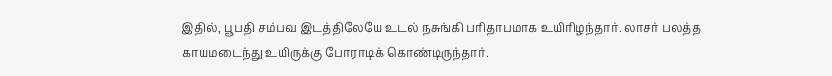இதில், பூபதி சம்பவ இடத்திலேயே உடல் நசுங்கி பரிதாபமாக உயிரிழந்தார். லாசர் பலத்த காயமடைந்து உயிருக்கு போராடிக் கொண்டிருந்தார்.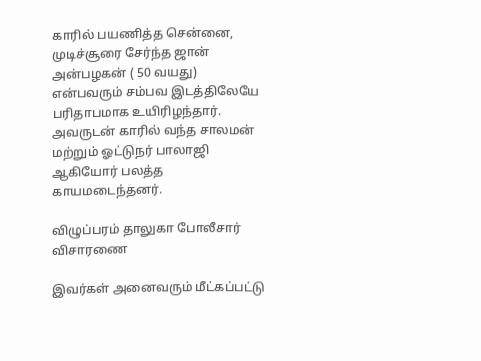காரில் பயணித்த சென்னை, முடிச்சூரை சேர்ந்த ஜான் அன்பழகன் ( 50 வயது) என்பவரும் சம்பவ இடத்திலேயே பரிதாபமாக உயிரிழந்தார். அவருடன் காரில் வந்த சாலமன் மற்றும் ஓட்டுநர் பாலாஜி ஆகியோர் பலத்த காயமடைந்தனர்.

விழுப்பரம் தாலுகா போலீசார் விசாரணை

இவர்கள் அனைவரும் மீட்கப்பட்டு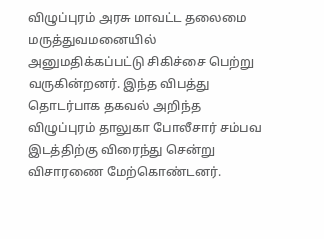விழுப்புரம் அரசு மாவட்ட தலைமை மருத்துவமனையில் அனுமதிக்கப்பட்டு சிகிச்சை பெற்று வருகின்றனர். இந்த விபத்து தொடர்பாக தகவல் அறிந்த விழுப்புரம் தாலுகா போலீசார் சம்பவ இடத்திற்கு விரைந்து சென்று விசாரணை மேற்கொண்டனர்.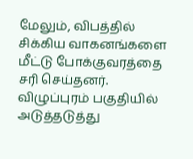மேலும், விபத்தில் சிக்கிய வாகனங்களை மீட்டு போக்குவரத்தை சரி செய்தனர். விழுப்புரம் பகுதியில் அடுத்தடுத்து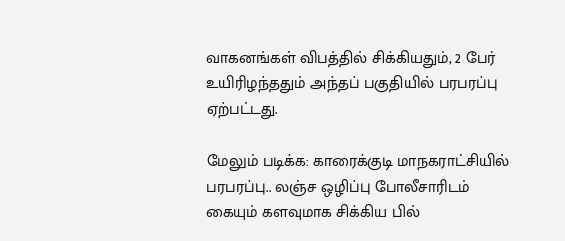வாகனங்கள் விபத்தில் சிக்கியதும், 2 பேர் உயிரிழந்ததும் அந்தப் பகுதியில் பரபரப்பு ஏற்பட்டது.

மேலும் படிக்க: காரைக்குடி மாநகராட்சியில் பரபரப்பு.. லஞ்ச ஒழிப்பு போலீசாரிடம் கையும் களவுமாக சிக்கிய பில்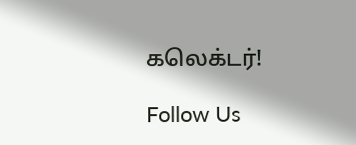கலெக்டர்!

Follow Us